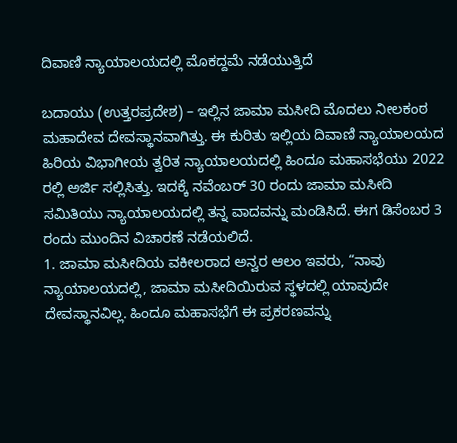ದಿವಾಣಿ ನ್ಯಾಯಾಲಯದಲ್ಲಿ ಮೊಕದ್ದಮೆ ನಡೆಯುತ್ತಿದೆ

ಬದಾಯು (ಉತ್ತರಪ್ರದೇಶ) – ಇಲ್ಲಿನ ಜಾಮಾ ಮಸೀದಿ ಮೊದಲು ನೀಲಕಂಠ ಮಹಾದೇವ ದೇವಸ್ಥಾನವಾಗಿತ್ತು. ಈ ಕುರಿತು ಇಲ್ಲಿಯ ದಿವಾಣಿ ನ್ಯಾಯಾಲಯದ ಹಿರಿಯ ವಿಭಾಗೀಯ ತ್ವರಿತ ನ್ಯಾಯಾಲಯದಲ್ಲಿ ಹಿಂದೂ ಮಹಾಸಭೆಯು 2022 ರಲ್ಲಿ ಅರ್ಜಿ ಸಲ್ಲಿಸಿತ್ತು. ಇದಕ್ಕೆ ನವೆಂಬರ್ 30 ರಂದು ಜಾಮಾ ಮಸೀದಿ ಸಮಿತಿಯು ನ್ಯಾಯಾಲಯದಲ್ಲಿ ತನ್ನ ವಾದವನ್ನು ಮಂಡಿಸಿದೆ. ಈಗ ಡಿಸೆಂಬರ 3 ರಂದು ಮುಂದಿನ ವಿಚಾರಣೆ ನಡೆಯಲಿದೆ.
1. ಜಾಮಾ ಮಸೀದಿಯ ವಕೀಲರಾದ ಅನ್ವರ ಆಲಂ ಇವರು, “ನಾವು ನ್ಯಾಯಾಲಯದಲ್ಲಿ, ಜಾಮಾ ಮಸೀದಿಯಿರುವ ಸ್ಥಳದಲ್ಲಿ ಯಾವುದೇ ದೇವಸ್ಥಾನವಿಲ್ಲ. ಹಿಂದೂ ಮಹಾಸಭೆಗೆ ಈ ಪ್ರಕರಣವನ್ನು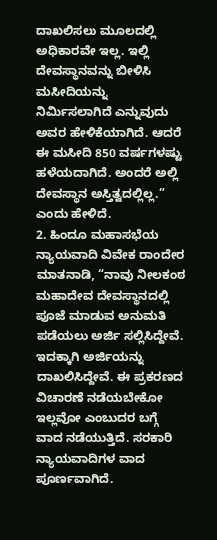ದಾಖಲಿಸಲು ಮೂಲದಲ್ಲಿ ಅಧಿಕಾರವೇ ಇಲ್ಲ. ಇಲ್ಲಿ ದೇವಸ್ಥಾನವನ್ನು ಬೀಳಿಸಿ ಮಸೀದಿಯನ್ನು ನಿರ್ಮಿಸಲಾಗಿದೆ ಎನ್ನುವುದು ಅವರ ಹೇಳಿಕೆಯಾಗಿದೆ. ಆದರೆ ಈ ಮಸೀದಿ 850 ವರ್ಷಗಳಷ್ಟು ಹಳೆಯದಾಗಿದೆ. ಅಂದರೆ ಅಲ್ಲಿ ದೇವಸ್ಥಾನ ಅಸ್ತಿತ್ವದಲ್ಲಿಲ್ಲ.” ಎಂದು ಹೇಳಿದೆ.
2. ಹಿಂದೂ ಮಹಾಸಭೆಯ ನ್ಯಾಯವಾದಿ ವಿವೇಕ ರಾಂದೇರ ಮಾತನಾಡಿ, “ನಾವು ನೀಲಕಂಠ ಮಹಾದೇವ ದೇವಸ್ಥಾನದಲ್ಲಿ ಪೂಜೆ ಮಾಡುವ ಅನುಮತಿ ಪಡೆಯಲು ಅರ್ಜಿ ಸಲ್ಲಿಸಿದ್ದೇವೆ. ಇದಕ್ಕಾಗಿ ಅರ್ಜಿಯನ್ನು ದಾಖಲಿಸಿದ್ದೇವೆ. ಈ ಪ್ರಕರಣದ ವಿಚಾರಣೆ ನಡೆಯಬೇಕೋ ಇಲ್ಲವೋ ಎಂಬುದರ ಬಗ್ಗೆ ವಾದ ನಡೆಯುತ್ತಿದೆ. ಸರಕಾರಿ ನ್ಯಾಯವಾದಿಗಳ ವಾದ ಪೂರ್ಣವಾಗಿದೆ.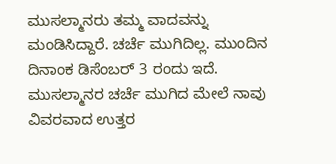ಮುಸಲ್ಮಾನರು ತಮ್ಮ ವಾದವನ್ನು ಮಂಡಿಸಿದ್ದಾರೆ. ಚರ್ಚೆ ಮುಗಿದಿಲ್ಲ. ಮುಂದಿನ ದಿನಾಂಕ ಡಿಸೆಂಬರ್ 3 ರಂದು ಇದೆ. ಮುಸಲ್ಮಾನರ ಚರ್ಚೆ ಮುಗಿದ ಮೇಲೆ ನಾವು ವಿವರವಾದ ಉತ್ತರ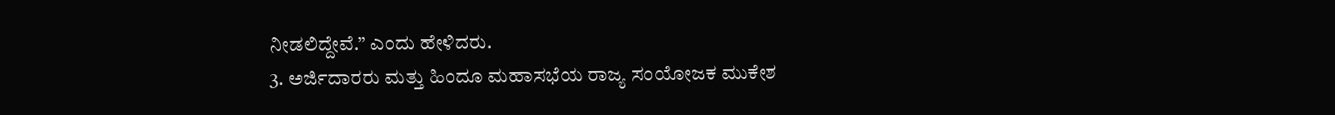ನೀಡಲಿದ್ದೇವೆ.” ಎಂದು ಹೇಳಿದರು.
3. ಅರ್ಜಿದಾರರು ಮತ್ತು ಹಿಂದೂ ಮಹಾಸಭೆಯ ರಾಜ್ಯ ಸಂಯೋಜಕ ಮುಕೇಶ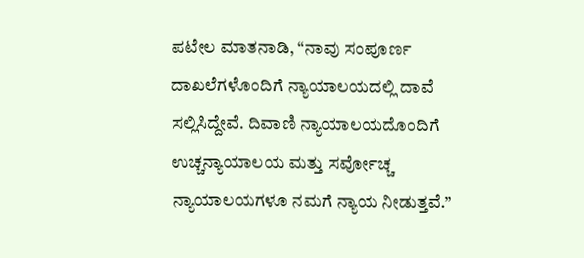ಪಟೇಲ ಮಾತನಾಡಿ, “ನಾವು ಸಂಪೂರ್ಣ ದಾಖಲೆಗಳೊಂದಿಗೆ ನ್ಯಾಯಾಲಯದಲ್ಲಿ ದಾವೆ ಸಲ್ಲಿಸಿದ್ದೇವೆ. ದಿವಾಣಿ ನ್ಯಾಯಾಲಯದೊಂದಿಗೆ ಉಚ್ಚನ್ಯಾಯಾಲಯ ಮತ್ತು ಸರ್ವೋಚ್ಚ ನ್ಯಾಯಾಲಯಗಳೂ ನಮಗೆ ನ್ಯಾಯ ನೀಡುತ್ತವೆ.”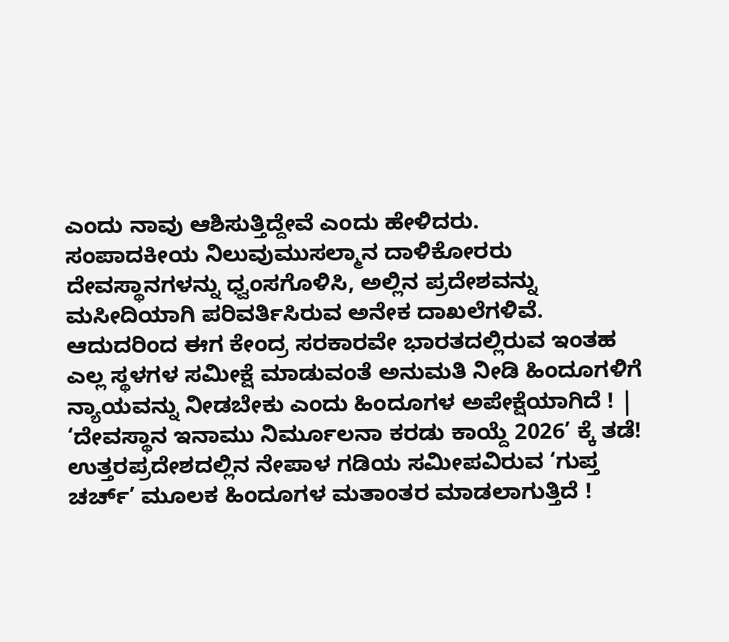ಎಂದು ನಾವು ಆಶಿಸುತ್ತಿದ್ದೇವೆ ಎಂದು ಹೇಳಿದರು.
ಸಂಪಾದಕೀಯ ನಿಲುವುಮುಸಲ್ಮಾನ ದಾಳಿಕೋರರು ದೇವಸ್ಥಾನಗಳನ್ನು ಧ್ವಂಸಗೊಳಿಸಿ, ಅಲ್ಲಿನ ಪ್ರದೇಶವನ್ನು ಮಸೀದಿಯಾಗಿ ಪರಿವರ್ತಿಸಿರುವ ಅನೇಕ ದಾಖಲೆಗಳಿವೆ. ಆದುದರಿಂದ ಈಗ ಕೇಂದ್ರ ಸರಕಾರವೇ ಭಾರತದಲ್ಲಿರುವ ಇಂತಹ ಎಲ್ಲ ಸ್ಥಳಗಳ ಸಮೀಕ್ಷೆ ಮಾಡುವಂತೆ ಅನುಮತಿ ನೀಡಿ ಹಿಂದೂಗಳಿಗೆ ನ್ಯಾಯವನ್ನು ನೀಡಬೇಕು ಎಂದು ಹಿಂದೂಗಳ ಅಪೇಕ್ಷೆಯಾಗಿದೆ ! |
‘ದೇವಸ್ಥಾನ ಇನಾಮು ನಿರ್ಮೂಲನಾ ಕರಡು ಕಾಯ್ದೆ 2026’ ಕ್ಕೆ ತಡೆ!
ಉತ್ತರಪ್ರದೇಶದಲ್ಲಿನ ನೇಪಾಳ ಗಡಿಯ ಸಮೀಪವಿರುವ ‘ಗುಪ್ತ ಚರ್ಚ್’ ಮೂಲಕ ಹಿಂದೂಗಳ ಮತಾಂತರ ಮಾಡಲಾಗುತ್ತಿದೆ !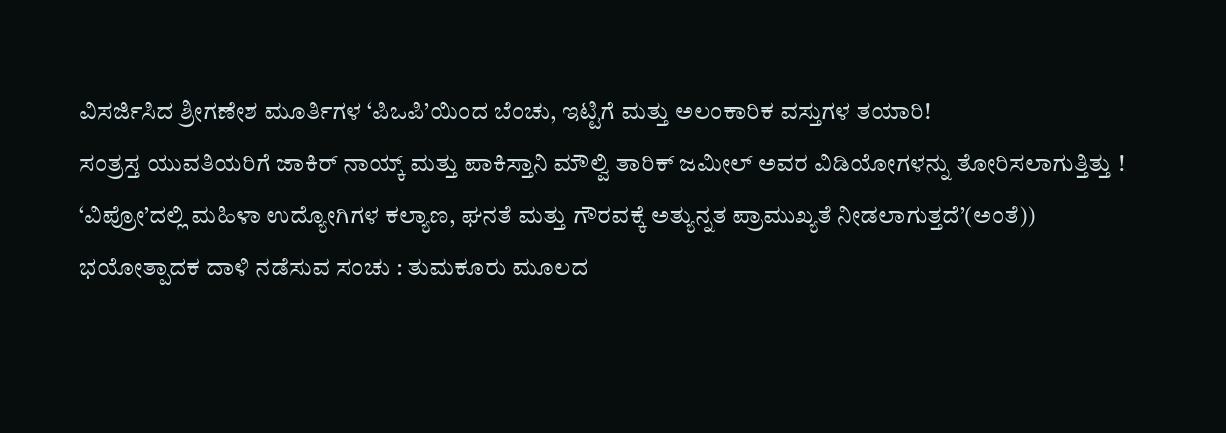ವಿಸರ್ಜಿಸಿದ ಶ್ರೀಗಣೇಶ ಮೂರ್ತಿಗಳ ‘ಪಿಒಪಿ’ಯಿಂದ ಬೆಂಚು, ಇಟ್ಟಿಗೆ ಮತ್ತು ಅಲಂಕಾರಿಕ ವಸ್ತುಗಳ ತಯಾರಿ!
ಸಂತ್ರಸ್ತ ಯುವತಿಯರಿಗೆ ಜಾಕಿರ್ ನಾಯ್ಕ್ ಮತ್ತು ಪಾಕಿಸ್ತಾನಿ ಮೌಲ್ವಿ ತಾರಿಕ್ ಜಮೀಲ್ ಅವರ ವಿಡಿಯೋಗಳನ್ನು ತೋರಿಸಲಾಗುತ್ತಿತ್ತು !
‘ವಿಪ್ರೋ’ದಲ್ಲಿ ಮಹಿಳಾ ಉದ್ಯೋಗಿಗಳ ಕಲ್ಯಾಣ, ಘನತೆ ಮತ್ತು ಗೌರವಕ್ಕೆ ಅತ್ಯುನ್ನತ ಪ್ರಾಮುಖ್ಯತೆ ನೀಡಲಾಗುತ್ತದೆ’(ಅಂತೆ))
ಭಯೋತ್ಪಾದಕ ದಾಳಿ ನಡೆಸುವ ಸಂಚು : ತುಮಕೂರು ಮೂಲದ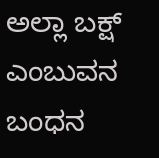ಅಲ್ಲಾ ಬಕ್ಷ್ ಎಂಬುವನ ಬಂಧನ